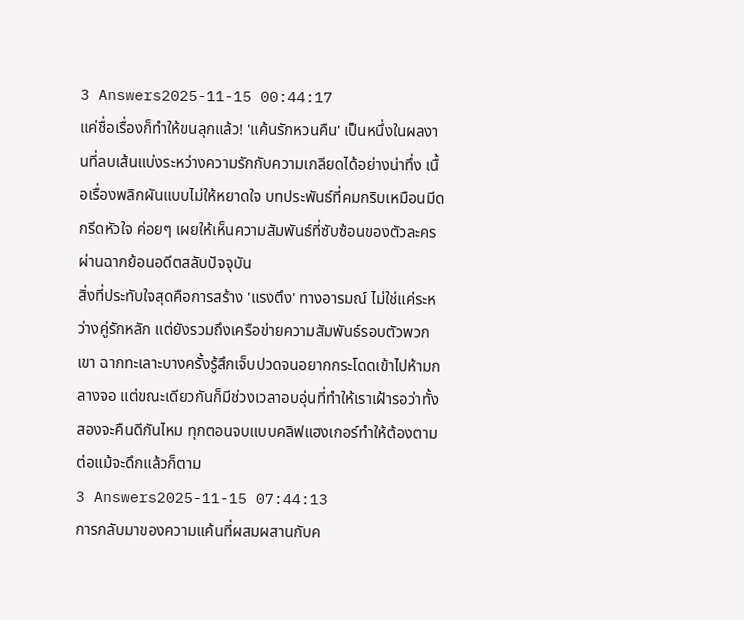3 Answers2025-11-15 00:44:17
แค่ชื่อเรื่องก็ทำให้ขนลุกแล้ว! 'แค้นรักหวนคืน' เป็นหนึ่งในผลงานที่ลบเส้นแบ่งระหว่างความรักกับความเกลียดได้อย่างน่าทึ่ง เนื้อเรื่องพลิกผันแบบไม่ให้หยาดใจ บทประพันธ์ที่คมกริบเหมือนมีดกรีดหัวใจ ค่อยๆ เผยให้เห็นความสัมพันธ์ที่ซับซ้อนของตัวละครผ่านฉากย้อนอดีตสลับปัจจุบัน
สิ่งที่ประทับใจสุดคือการสร้าง 'แรงตึง' ทางอารมณ์ ไม่ใช่แค่ระหว่างคู่รักหลัก แต่ยังรวมถึงเครือข่ายความสัมพันธ์รอบตัวพวกเขา ฉากทะเลาะบางครั้งรู้สึกเจ็บปวดจนอยากกระโดดเข้าไปห้ามกลางจอ แต่ขณะเดียวกันก็มีช่วงเวลาอบอุ่นที่ทำให้เราเฝ้ารอว่าทั้งสองจะคืนดีกันไหม ทุกตอนจบแบบคลิฟแฮงเกอร์ทำให้ต้องตามต่อแม้จะดึกแล้วก็ตาม
3 Answers2025-11-15 07:44:13
การกลับมาของความแค้นที่ผสมผสานกับค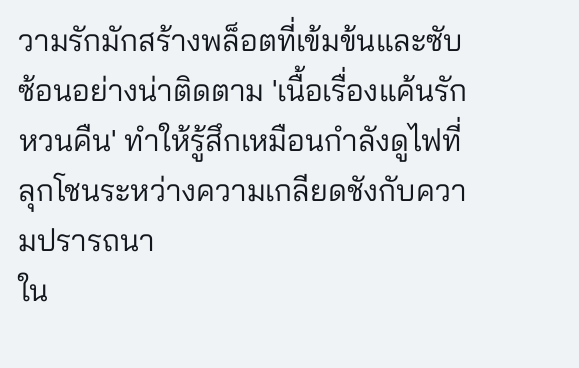วามรักมักสร้างพล็อตที่เข้มข้นและซับซ้อนอย่างน่าติดตาม 'เนื้อเรื่องแค้นรักหวนคืน' ทำให้รู้สึกเหมือนกำลังดูไฟที่ลุกโชนระหว่างความเกลียดชังกับความปรารถนา
ใน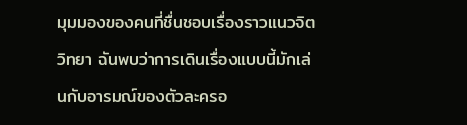มุมมองของคนที่ชื่นชอบเรื่องราวแนวจิตวิทยา ฉันพบว่าการเดินเรื่องแบบนี้มักเล่นกับอารมณ์ของตัวละครอ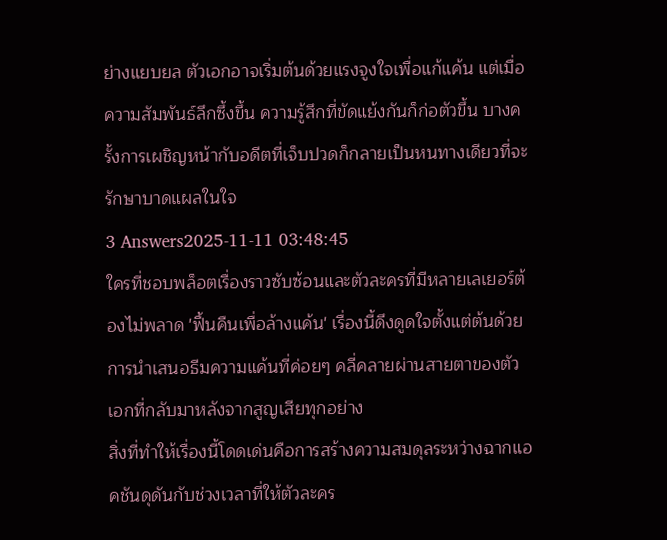ย่างแยบยล ตัวเอกอาจเริ่มต้นด้วยแรงจูงใจเพื่อแก้แค้น แต่เมื่อความสัมพันธ์ลึกซึ้งขึ้น ความรู้สึกที่ขัดแย้งกันก็ก่อตัวขึ้น บางครั้งการเผชิญหน้ากับอดีตที่เจ็บปวดก็กลายเป็นหนทางเดียวที่จะรักษาบาดแผลในใจ
3 Answers2025-11-11 03:48:45
ใครที่ชอบพล็อตเรื่องราวซับซ้อนและตัวละครที่มีหลายเลเยอร์ต้องไม่พลาด 'ฟื้นคืนเพื่อล้างแค้น' เรื่องนี้ดึงดูดใจตั้งแต่ต้นด้วยการนำเสนอธีมความแค้นที่ค่อยๆ คลี่คลายผ่านสายตาของตัวเอกที่กลับมาหลังจากสูญเสียทุกอย่าง
สิ่งที่ทำให้เรื่องนี้โดดเด่นคือการสร้างความสมดุลระหว่างฉากแอคชันดุดันกับช่วงเวลาที่ให้ตัวละคร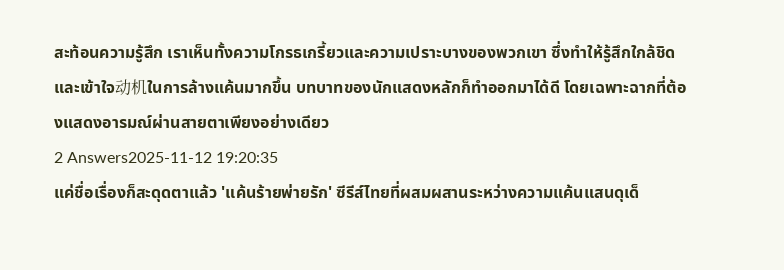สะท้อนความรู้สึก เราเห็นทั้งความโกรธเกรี้ยวและความเปราะบางของพวกเขา ซึ่งทำให้รู้สึกใกล้ชิดและเข้าใจ动机ในการล้างแค้นมากขึ้น บทบาทของนักแสดงหลักก็ทำออกมาได้ดี โดยเฉพาะฉากที่ต้องแสดงอารมณ์ผ่านสายตาเพียงอย่างเดียว
2 Answers2025-11-12 19:20:35
แค่ชื่อเรื่องก็สะดุดตาแล้ว 'แค้นร้ายพ่ายรัก' ซีรีส์ไทยที่ผสมผสานระหว่างความแค้นแสนดุเด็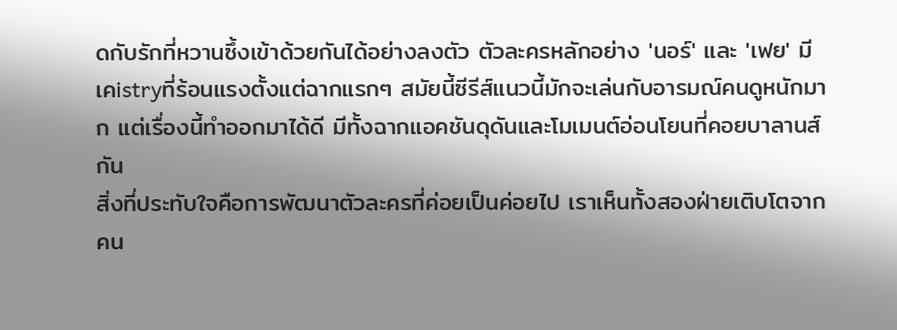ดกับรักที่หวานซึ้งเข้าด้วยกันได้อย่างลงตัว ตัวละครหลักอย่าง 'นอร์' และ 'เฟย' มีเคistryที่ร้อนแรงตั้งแต่ฉากแรกๆ สมัยนี้ซีรีส์แนวนี้มักจะเล่นกับอารมณ์คนดูหนักมาก แต่เรื่องนี้ทำออกมาได้ดี มีทั้งฉากแอคชันดุดันและโมเมนต์อ่อนโยนที่คอยบาลานส์กัน
สิ่งที่ประทับใจคือการพัฒนาตัวละครที่ค่อยเป็นค่อยไป เราเห็นทั้งสองฝ่ายเติบโตจากคน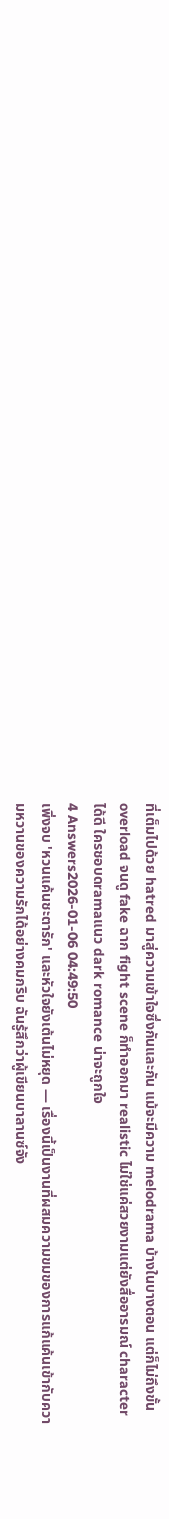ที่เต็มไปด้วย hatred มาสู่ความเข้าใจซึ่งกันและกัน แม้จะมีความ melodrama บ้างในบางตอน แต่ก็ไม่ถึงขั้น overload จนดู fake ฉาก fight scene ก็ทำออกมา realistic ไม่ใช่แค่สวยงามแต่ยังสื่ออารมณ์ character ได้ดี ใครชอบดramaแนว dark romance น่าจะถูกใจ
4 Answers2026-01-06 04:49:50
เพิ่งจบ 'หวนแค้นชะตารัก' และหัวใจยังเต้นไม่หยุด — เรื่องนี้เป็นงานที่ผสมความขมของการแก้แค้นเข้ากับความหวานของความรักได้อย่างคมกริบ ฉันรู้สึกว่าผู้เขียนบาลานซ์จัง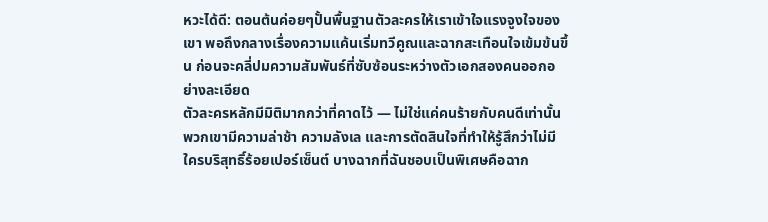หวะได้ดี: ตอนต้นค่อยๆปั้นพื้นฐานตัวละครให้เราเข้าใจแรงจูงใจของเขา พอถึงกลางเรื่องความแค้นเริ่มทวีคูณและฉากสะเทือนใจเข้มข้นขึ้น ก่อนจะคลี่ปมความสัมพันธ์ที่ซับซ้อนระหว่างตัวเอกสองคนออกอย่างละเอียด
ตัวละครหลักมีมิติมากกว่าที่คาดไว้ — ไม่ใช่แค่คนร้ายกับคนดีเท่านั้น พวกเขามีความล่าช้า ความลังเล และการตัดสินใจที่ทำให้รู้สึกว่าไม่มีใครบริสุทธิ์ร้อยเปอร์เซ็นต์ บางฉากที่ฉันชอบเป็นพิเศษคือฉาก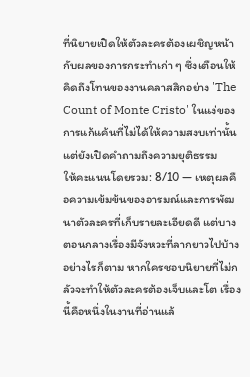ที่นิยายเปิดให้ตัวละครต้องเผชิญหน้ากับผลของการกระทำเก่า ๆ ซึ่งเตือนให้คิดถึงโทนของงานคลาสสิกอย่าง 'The Count of Monte Cristo' ในแง่ของการแก้แค้นที่ไม่ได้ให้ความสงบเท่านั้น แต่ยังเปิดคำถามถึงความยุติธรรม
ให้คะแนนโดยรวม: 8/10 — เหตุผลคือความเข้มข้นของอารมณ์และการพัฒนาตัวละครที่เก็บรายละเอียดดี แต่บางตอนกลางเรื่องมีจังหวะที่ลากยาวไปบ้าง อย่างไรก็ตาม หากใครชอบนิยายที่ไม่กลัวจะทำให้ตัวละครต้องเจ็บและโต เรื่องนี้คือหนึ่งในงานที่อ่านแล้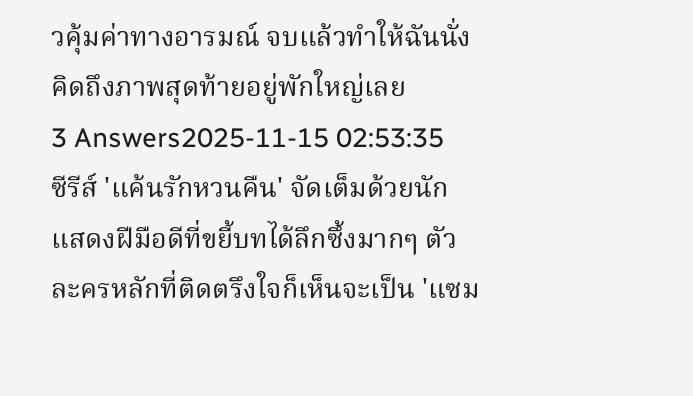วคุ้มค่าทางอารมณ์ จบแล้วทำให้ฉันนั่งคิดถึงภาพสุดท้ายอยู่พักใหญ่เลย
3 Answers2025-11-15 02:53:35
ซีรีส์ 'แค้นรักหวนคืน' จัดเต็มด้วยนักแสดงฝีมือดีที่ขยี้บทได้ลึกซึ้งมากๆ ตัวละครหลักที่ติดตรึงใจก็เห็นจะเป็น 'แซม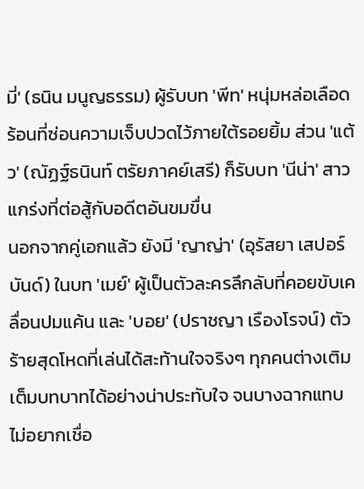มี่' (ธนิน มนูญธรรม) ผู้รับบท 'พีท' หนุ่มหล่อเลือดร้อนที่ซ่อนความเจ็บปวดไว้ภายใต้รอยยิ้ม ส่วน 'แต้ว' (ณัฏฐ์ธนินท์ ตรัยภาคย์เสรี) ก็รับบท 'นีน่า' สาวแกร่งที่ต่อสู้กับอดีตอันขมขื่น
นอกจากคู่เอกแล้ว ยังมี 'ญาญ่า' (อุรัสยา เสปอร์บันด์) ในบท 'เมย์' ผู้เป็นตัวละครลึกลับที่คอยขับเคลื่อนปมแค้น และ 'บอย' (ปราชญา เรืองโรจน์) ตัวร้ายสุดโหดที่เล่นได้สะท้านใจจริงๆ ทุกคนต่างเติมเต็มบทบาทได้อย่างน่าประทับใจ จนบางฉากแทบไม่อยากเชื่อ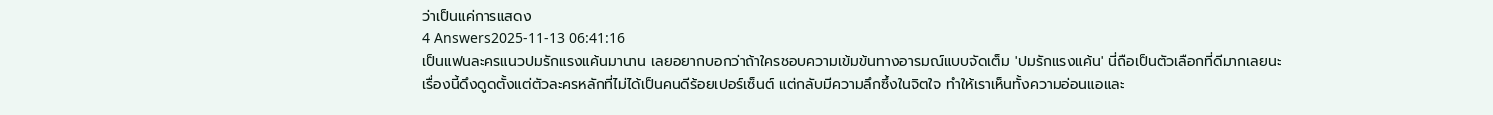ว่าเป็นแค่การแสดง
4 Answers2025-11-13 06:41:16
เป็นแฟนละครแนวปมรักแรงแค้นมานาน เลยอยากบอกว่าถ้าใครชอบความเข้มข้นทางอารมณ์แบบจัดเต็ม 'ปมรักแรงแค้น' นี่ถือเป็นตัวเลือกที่ดีมากเลยนะ
เรื่องนี้ดึงดูดตั้งแต่ตัวละครหลักที่ไม่ได้เป็นคนดีร้อยเปอร์เซ็นต์ แต่กลับมีความลึกซึ้งในจิตใจ ทำให้เราเห็นทั้งความอ่อนแอและ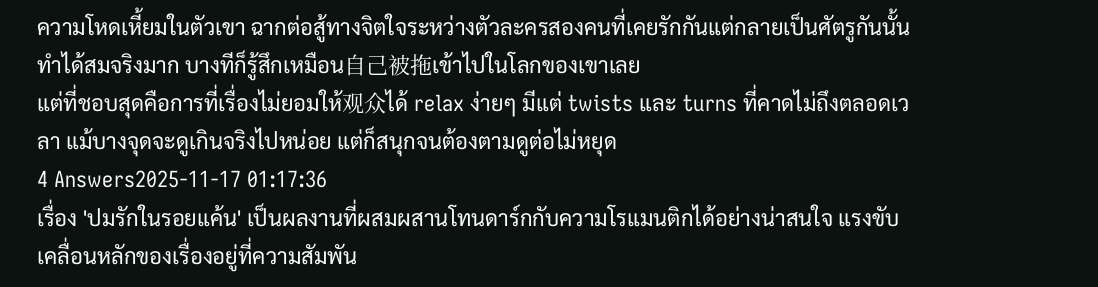ความโหดเหี้ยมในตัวเขา ฉากต่อสู้ทางจิตใจระหว่างตัวละครสองคนที่เคยรักกันแต่กลายเป็นศัตรูกันนั้นทำได้สมจริงมาก บางทีก็รู้สึกเหมือน自己被拖เข้าไปในโลกของเขาเลย
แต่ที่ชอบสุดคือการที่เรื่องไม่ยอมให้观众ได้ relax ง่ายๆ มีแต่ twists และ turns ที่คาดไม่ถึงตลอดเวลา แม้บางจุดจะดูเกินจริงไปหน่อย แต่ก็สนุกจนต้องตามดูต่อไม่หยุด
4 Answers2025-11-17 01:17:36
เรื่อง 'ปมรักในรอยแค้น' เป็นผลงานที่ผสมผสานโทนดาร์กกับความโรแมนติกได้อย่างน่าสนใจ แรงขับเคลื่อนหลักของเรื่องอยู่ที่ความสัมพัน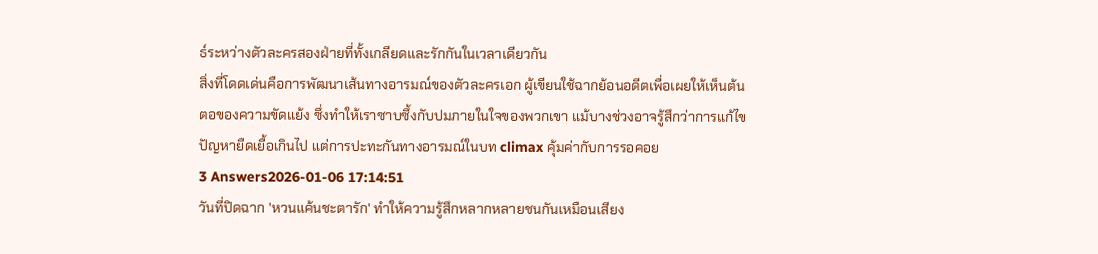ธ์ระหว่างตัวละครสองฝ่ายที่ทั้งเกลียดและรักกันในเวลาเดียวกัน
สิ่งที่โดดเด่นคือการพัฒนาเส้นทางอารมณ์ของตัวละครเอก ผู้เขียนใช้ฉากย้อนอดีตเพื่อเผยให้เห็นต้นตอของความขัดแย้ง ซึ่งทำให้เราซาบซึ้งกับปมภายในใจของพวกเขา แม้บางช่วงอาจรู้สึกว่าการแก้ไขปัญหายืดเยื้อเกินไป แต่การปะทะกันทางอารมณ์ในบท climax คุ้มค่ากับการรอคอย
3 Answers2026-01-06 17:14:51
วันที่ปิดฉาก 'หวนแค้นชะตารัก' ทำให้ความรู้สึกหลากหลายชนกันเหมือนเสียง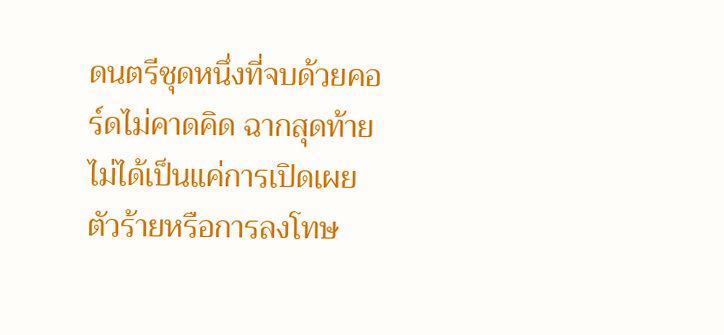ดนตรีชุดหนึ่งที่จบด้วยคอร์ดไม่คาดคิด ฉากสุดท้ายไม่ได้เป็นแค่การเปิดเผยตัวร้ายหรือการลงโทษ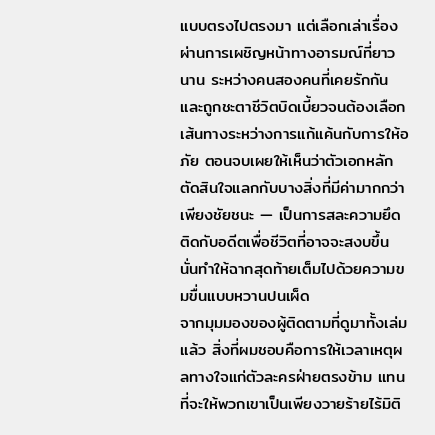แบบตรงไปตรงมา แต่เลือกเล่าเรื่องผ่านการเผชิญหน้าทางอารมณ์ที่ยาวนาน ระหว่างคนสองคนที่เคยรักกันและถูกชะตาชีวิตบิดเบี้ยวจนต้องเลือกเส้นทางระหว่างการแก้แค้นกับการให้อภัย ตอนจบเผยให้เห็นว่าตัวเอกหลักตัดสินใจแลกกับบางสิ่งที่มีค่ามากกว่าเพียงชัยชนะ — เป็นการสละความยึดติดกับอดีตเพื่อชีวิตที่อาจจะสงบขึ้น นั่นทำให้ฉากสุดท้ายเต็มไปด้วยความขมขื่นแบบหวานปนเผ็ด
จากมุมมองของผู้ติดตามที่ดูมาทั้งเล่มแล้ว สิ่งที่ผมชอบคือการให้เวลาเหตุผลทางใจแก่ตัวละครฝ่ายตรงข้าม แทนที่จะให้พวกเขาเป็นเพียงวายร้ายไร้มิติ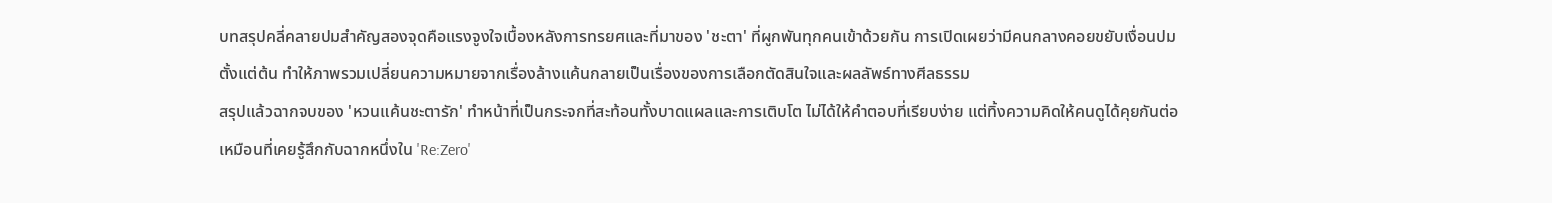บทสรุปคลี่คลายปมสำคัญสองจุดคือแรงจูงใจเบื้องหลังการทรยศและที่มาของ 'ชะตา' ที่ผูกพันทุกคนเข้าด้วยกัน การเปิดเผยว่ามีคนกลางคอยขยับเงื่อนปมตั้งแต่ต้น ทำให้ภาพรวมเปลี่ยนความหมายจากเรื่องล้างแค้นกลายเป็นเรื่องของการเลือกตัดสินใจและผลลัพธ์ทางศีลธรรม
สรุปแล้วฉากจบของ 'หวนแค้นชะตารัก' ทำหน้าที่เป็นกระจกที่สะท้อนทั้งบาดแผลและการเติบโต ไม่ได้ให้คำตอบที่เรียบง่าย แต่ทิ้งความคิดให้คนดูได้คุยกันต่อ เหมือนที่เคยรู้สึกกับฉากหนึ่งใน 'Re:Zero'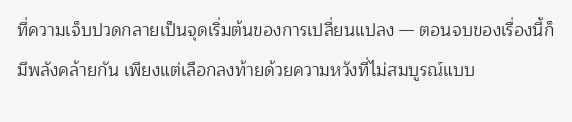ที่ความเจ็บปวดกลายเป็นจุดเริ่มต้นของการเปลี่ยนแปลง — ตอนจบของเรื่องนี้ก็มีพลังคล้ายกัน เพียงแต่เลือกลงท้ายด้วยความหวังที่ไม่สมบูรณ์แบบ